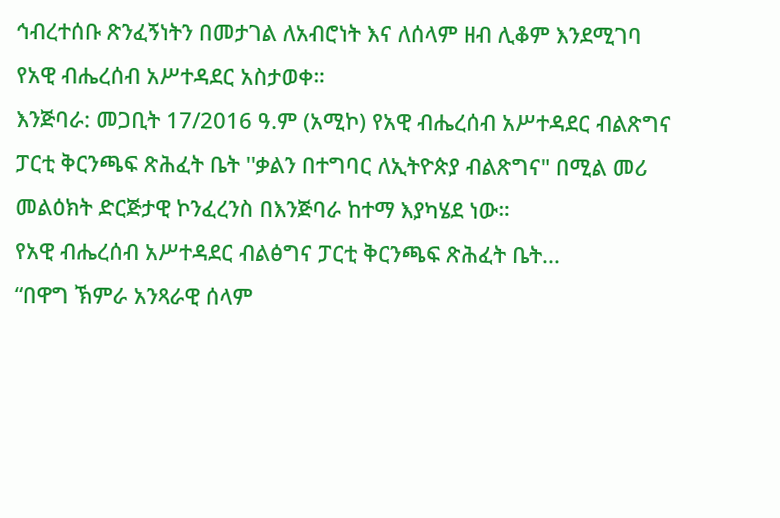ኅብረተሰቡ ጽንፈኝነትን በመታገል ለአብሮነት እና ለሰላም ዘብ ሊቆም እንደሚገባ የአዊ ብሔረሰብ አሥተዳደር አስታወቀ።
እንጅባራ: መጋቢት 17/2016 ዓ.ም (አሚኮ) የአዊ ብሔረሰብ አሥተዳደር ብልጽግና ፓርቲ ቅርንጫፍ ጽሕፈት ቤት ''ቃልን በተግባር ለኢትዮጵያ ብልጽግና" በሚል መሪ መልዕክት ድርጅታዊ ኮንፈረንስ በእንጅባራ ከተማ እያካሄደ ነው።
የአዊ ብሔረሰብ አሥተዳደር ብልፅግና ፓርቲ ቅርንጫፍ ጽሕፈት ቤት...
“በዋግ ኽምራ አንጻራዊ ሰላም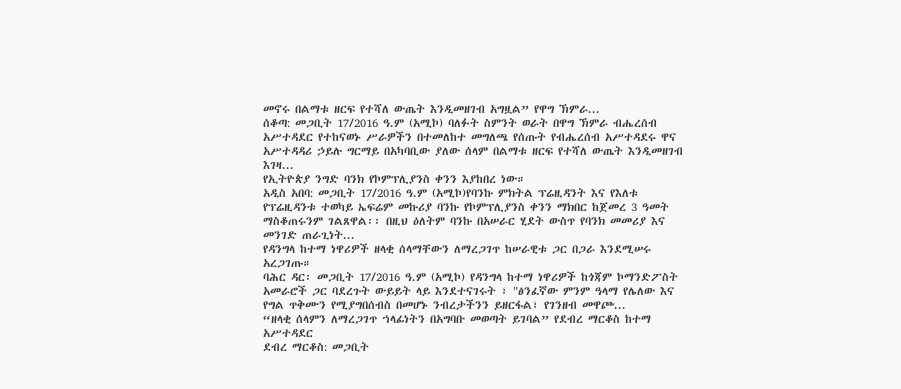መኖሩ በልማቱ ዘርፍ የተሻለ ውጤት እንዲመዘገብ አግዟል” የዋግ ኽምራ...
ሰቆጣ: መጋቢት 17/2016 ዓ.ም (አሚኮ) ባለፉት ስምንት ወራት በዋግ ኽምራ ብሔረሰብ አሥተዳደር የተከናወኑ ሥራዎችን በተመለከተ መግለጫ የሰጡት የብሔረሰብ አሥተዳደሩ ዋና አሥተዳዳሪ ኃይሉ ግርማይ በአካባቢው ያለው ሰላም በልማቱ ዘርፍ የተሻለ ውጤት እንዲመዘገብ እገዛ...
የኢትዮጵያ ንግድ ባንክ የኮምፕሊያንስ ቀንን እያከበረ ነው።
አዲስ አበባ: መጋቢት 17/2016 ዓ.ም (አሚኮ)የባንኩ ምክትል ፕሬዚዳንት እና የእለቱ የፕሬዚዳንቱ ተወካይ ኤፍሬም መኩሪያ ባንኩ የኮምፕሊያንስ ቀንን ማክበር ከጀመረ 3 ዓመት ማስቆጠሩንም ገልጸዋል፡፡ በዚህ ዕለትም ባንኩ በአሠራር ሂደት ውስጥ የባንክ መመሪያ እና መንገድ ጠራጊነት...
የዳንግላ ከተማ ነዋሪዎች ዘላቂ ሰላማቸውን ለማረጋገጥ ከሠራዊቱ ጋር በጋራ እንደሚሠሩ አረጋገጡ።
ባሕር ዳር፡ መጋቢት 17/2016 ዓ.ም (አሚኮ) የዳንግላ ከተማ ነዋሪዎች ከጎጃም ኮማንድፖስት አመራሮች ጋር ባደረጉት ውይይት ላይ እንደተናገሩት ፣ "ፅንፈኛው ምንም ዓላማ የሌለው እና የግል ጥቅሙን የሚያግበሰብስ በመሆኑ ንብረታችንን ይዘርፋል፣ የገንዘብ መዋጮ...
“ዘላቂ ሰላምን ለማረጋገጥ ኀላፊነትን በአግባቡ መወጣት ይገባል” የደብረ ማርቆስ ከተማ አሥተዳደር
ደብረ ማርቆስ: መጋቢት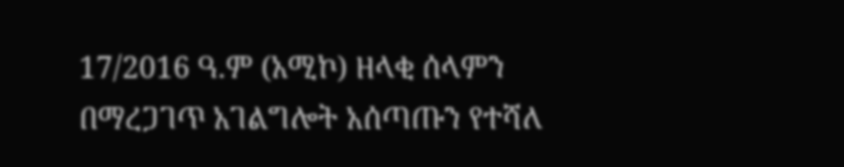17/2016 ዓ.ም (አሚኮ) ዘላቂ ሰላምን በማረጋገጥ አገልግሎት አሰጣጡን የተሻለ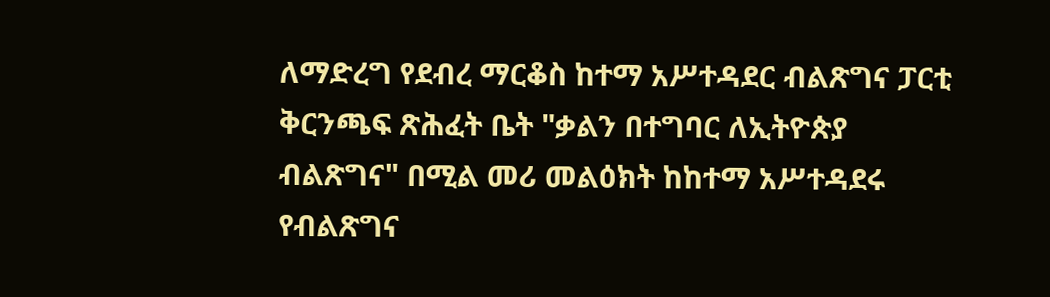ለማድረግ የደብረ ማርቆስ ከተማ አሥተዳደር ብልጽግና ፓርቲ ቅርንጫፍ ጽሕፈት ቤት "ቃልን በተግባር ለኢትዮጵያ ብልጽግና" በሚል መሪ መልዕክት ከከተማ አሥተዳደሩ የብልጽግና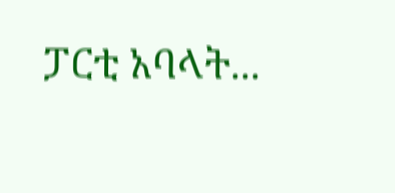ፓርቲ አባላት...